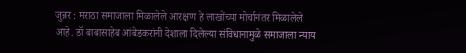जुन्नर : मराठा समाजाला मिळालेले आरक्षण हे लाखोंच्या मोर्चानंतर मिळालेले आहे. डॉ बाबासाहेब आंबेडकरांनी देशाला दिलेल्या संविधानामुळे समाजाला न्याय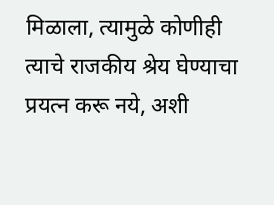मिळाला, त्यामुळे कोणीही त्याचे राजकीय श्रेय घेण्याचा प्रयत्न करू नये, अशी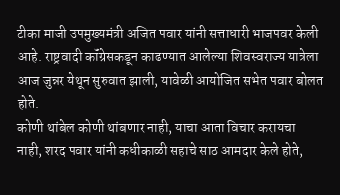टीका माजी उपमुख्यमंत्री अजित पवार यांनी सत्ताधारी भाजपवर केली आहे. राष्ट्रवादी कॉंग्रेसकडून काढण्यात आलेल्या शिवस्वराज्य यात्रेला आज जुन्नर येथून सुरुवात झाली, यावेळी आयोजित सभेत पवार बोलत होते.
कोणी थांबेल कोणी थांबणार नाही, याचा आता विचार करायचा नाही, शरद पवार यांनी कधीकाळी सहाचे साठ आमदार केले होते,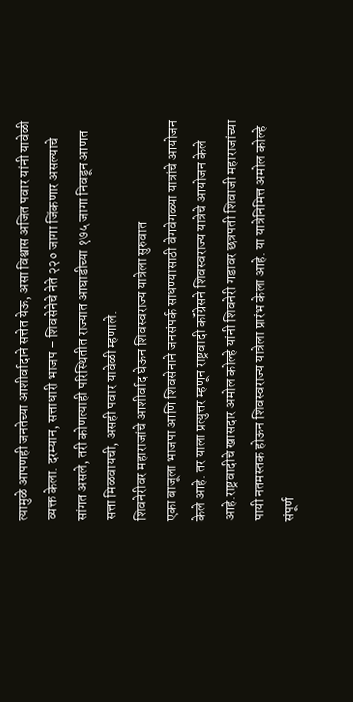त्यामुळे आपणही जनतेच्या आशीर्वादाने सत्तेत येऊ, असा विश्वास अजित पवार यांनी यावेळी व्यक्त केला. दरम्यान, सत्ताधारी भाजप – शिवसेनेचे नेते २२० जागा जिंकणार असल्याचे सांगत असले, तरी कोणत्याही परिस्थितीत राज्यात आघाडीच्या १७५ जागा निवडून आणत सत्ता मिळवायची, असही पवार यावेळी म्हणाले.
शिवनेरीवर महाराजांचे आशीर्वाद घेऊन शिवस्वराज्य यात्रेला सुरुवात
एका बाजूला भाजपा आणि शिवसेनाने जनसंपर्क साधण्यासाठी वेगवेगळ्या यात्रांचे आयोजन केले आहे. तर याला प्रत्युत्तर म्हणून राष्ट्रवादी कॉंग्रेसने शिवस्वराज्य यात्रेचे आयोजन केले आहे.राष्ट्रवादीचे खासदार अमोल कोल्हे यांनी शिवनेरी गडावर छत्रपती शिवाजी महाराजांच्या पायी नतमस्तक होऊन शिवस्वराज्य यात्रेला प्रारंभ केला आहे. या यात्रेनिमित्त अमोल कोल्हे संपूर्ण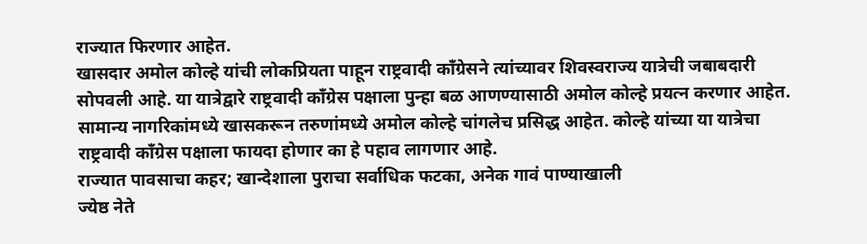राज्यात फिरणार आहेत.
खासदार अमोल कोल्हे यांची लोकप्रियता पाहून राष्ट्रवादी कॉंग्रेसने त्यांच्यावर शिवस्वराज्य यात्रेची जबाबदारी सोपवली आहे. या यात्रेद्वारे राष्ट्रवादी कॉंग्रेस पक्षाला पुन्हा बळ आणण्यासाठी अमोल कोल्हे प्रयत्न करणार आहेत. सामान्य नागरिकांमध्ये खासकरून तरुणांमध्ये अमोल कोल्हे चांगलेच प्रसिद्ध आहेत. कोल्हे यांच्या या यात्रेचा राष्ट्रवादी कॉंग्रेस पक्षाला फायदा होणार का हे पहाव लागणार आहे.
राज्यात पावसाचा कहर; खान्देशाला पुराचा सर्वाधिक फटका, अनेक गावं पाण्याखाली
ज्येष्ठ नेते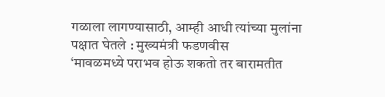गळाला लागण्यासाठी, आम्ही आधी त्यांच्या मुलांना पक्षात घेतले : मुख्यमंत्री फडणवीस
‘मावळमध्ये पराभव होऊ शकतो तर बारामतीत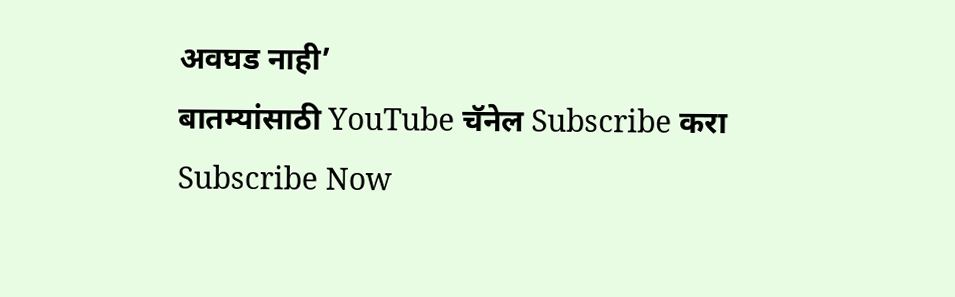अवघड नाही’
बातम्यांसाठी YouTube चॅनेल Subscribe करा
Subscribe Now